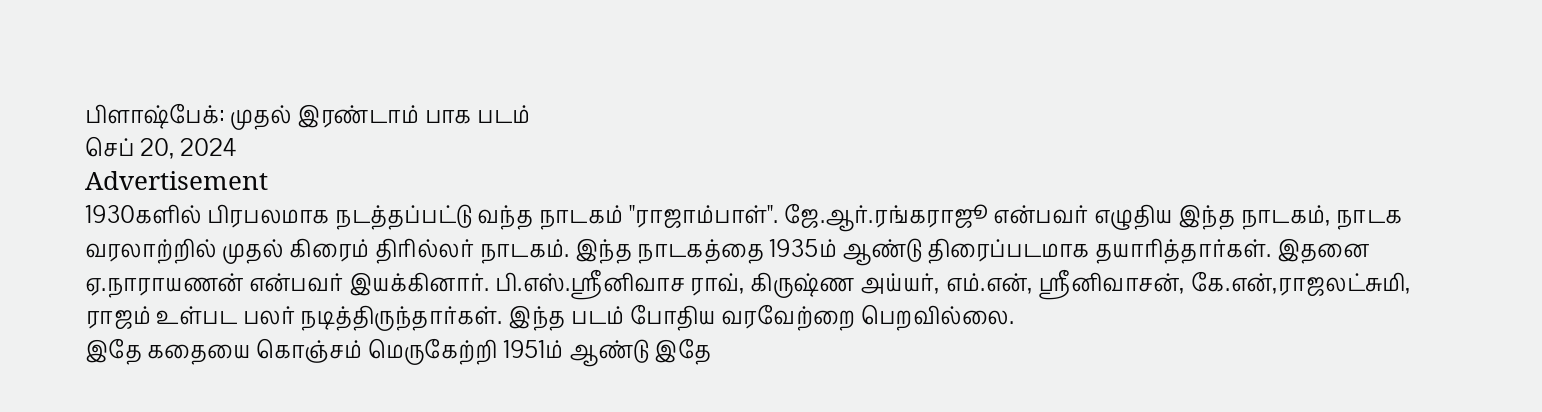பிளாஷ்பேக்: முதல் இரண்டாம் பாக படம்
செப் 20, 2024
Advertisement
1930களில் பிரபலமாக நடத்தப்பட்டு வந்த நாடகம் "ராஜாம்பாள்". ஜே.ஆர்.ரங்கராஜூ என்பவர் எழுதிய இந்த நாடகம், நாடக வரலாற்றில் முதல் கிரைம் திரில்லர் நாடகம். இந்த நாடகத்தை 1935ம் ஆண்டு திரைப்படமாக தயாரித்தார்கள். இதனை ஏ.நாராயணன் என்பவர் இயக்கினார். பி.எஸ்.ஸ்ரீனிவாச ராவ், கிருஷ்ண அய்யர், எம்.என், ஸ்ரீனிவாசன், கே.என்,ராஜலட்சுமி, ராஜம் உள்பட பலர் நடித்திருந்தார்கள். இந்த படம் போதிய வரவேற்றை பெறவில்லை.
இதே கதையை கொஞ்சம் மெருகேற்றி 1951ம் ஆண்டு இதே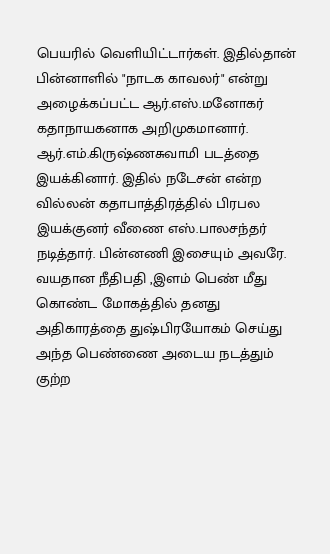பெயரில் வெளியிட்டார்கள். இதில்தான் பின்னாளில் "நாடக காவலர்" என்று அழைக்கப்பட்ட ஆர்.எஸ்.மனோகர் கதாநாயகனாக அறிமுகமானார். ஆர்.எம்.கிருஷ்ணசுவாமி படத்தை இயக்கினார். இதில் நடேசன் என்ற வில்லன் கதாபாத்திரத்தில் பிரபல இயக்குனர் வீணை எஸ்.பாலசந்தர் நடித்தார். பின்னணி இசையும் அவரே.
வயதான நீதிபதி ,இளம் பெண் மீது கொண்ட மோகத்தில் தனது அதிகாரத்தை துஷ்பிரயோகம் செய்து அந்த பெண்ணை அடைய நடத்தும் குற்ற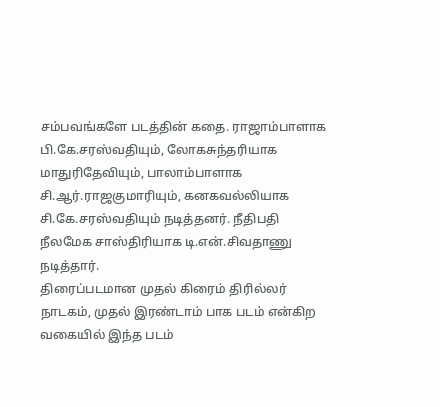சம்பவங்களே படத்தின் கதை. ராஜாம்பாளாக பி.கே.சரஸ்வதியும், லோகசுந்தரியாக மாதுரிதேவியும், பாலாம்பாளாக சி.ஆர்.ராஜகுமாரியும், கனகவல்லியாக சி.கே.சரஸ்வதியும் நடித்தனர். நீதிபதி நீலமேக சாஸ்திரியாக டி.என்.சிவதாணு நடித்தார்.
திரைப்படமான முதல் கிரைம் திரில்லர் நாடகம், முதல் இரண்டாம் பாக படம் என்கிற வகையில் இந்த படம்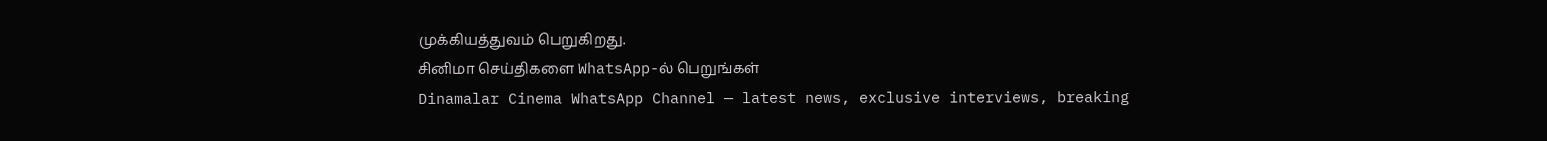முக்கியத்துவம் பெறுகிறது.
சினிமா செய்திகளை WhatsApp-ல் பெறுங்கள்
Dinamalar Cinema WhatsApp Channel — latest news, exclusive interviews, breaking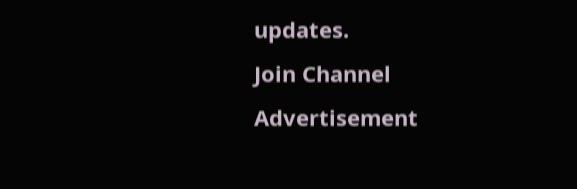updates.
Join Channel
Advertisement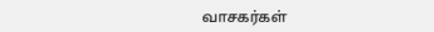வாசகர்கள்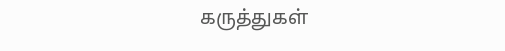கருத்துகள்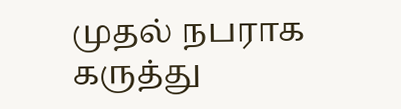முதல் நபராக கருத்து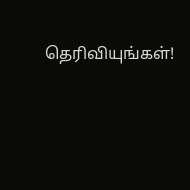தெரிவியுங்கள்!